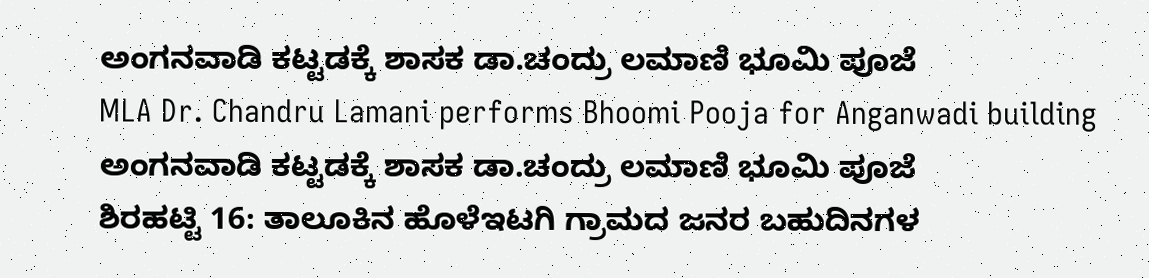ಅಂಗನವಾಡಿ ಕಟ್ಟಡಕ್ಕೆ ಶಾಸಕ ಡಾ.ಚಂದ್ರು ಲಮಾಣಿ ಭೂಮಿ ಪೂಜೆ
MLA Dr. Chandru Lamani performs Bhoomi Pooja for Anganwadi building
ಅಂಗನವಾಡಿ ಕಟ್ಟಡಕ್ಕೆ ಶಾಸಕ ಡಾ.ಚಂದ್ರು ಲಮಾಣಿ ಭೂಮಿ ಪೂಜೆ
ಶಿರಹಟ್ಟಿ 16: ತಾಲೂಕಿನ ಹೊಳೆಇಟಗಿ ಗ್ರಾಮದ ಜನರ ಬಹುದಿನಗಳ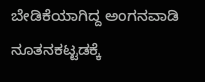ಬೇಡಿಕೆಯಾಗಿದ್ದ ಅಂಗನವಾಡಿ ನೂತನಕಟ್ಟಡಕ್ಕೆ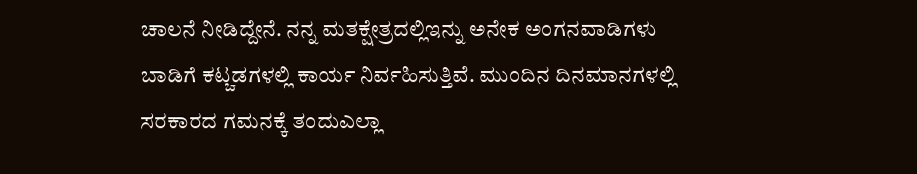ಚಾಲನೆ ನೀಡಿದ್ದೇನೆ. ನನ್ನ ಮತಕ್ಷೇತ್ರದಲ್ಲಿಇನ್ನು ಅನೇಕ ಅಂಗನವಾಡಿಗಳು ಬಾಡಿಗೆ ಕಟ್ಚಡಗಳಲ್ಲಿ ಕಾರ್ಯ ನಿರ್ವಹಿಸುತ್ತಿವೆ. ಮುಂದಿನ ದಿನಮಾನಗಳಲ್ಲಿ ಸರಕಾರದ ಗಮನಕ್ಕೆ ತಂದುಎಲ್ಲಾ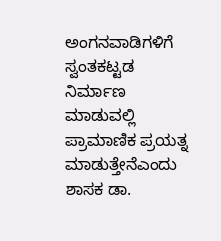ಅಂಗನವಾಡಿಗಳಿಗೆ ಸ್ವಂತಕಟ್ಟಡ ನಿರ್ಮಾಣ ಮಾಡುವಲ್ಲಿ ಪ್ರಾಮಾಣಿಕ ಪ್ರಯತ್ನ ಮಾಡುತ್ತೇನೆಎಂದು ಶಾಸಕ ಡಾ.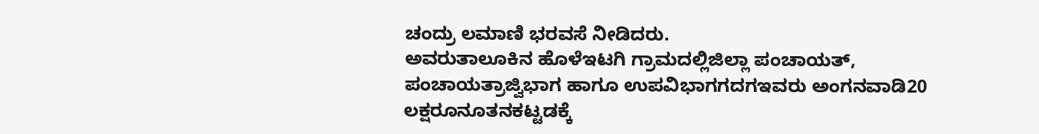ಚಂದ್ರು ಲಮಾಣಿ ಭರವಸೆ ನೀಡಿದರು.
ಅವರುತಾಲೂಕಿನ ಹೊಳೆಇಟಗಿ ಗ್ರಾಮದಲ್ಲಿಜಿಲ್ಲಾ ಪಂಚಾಯತ್, ಪಂಚಾಯತ್ರಾಜ್ವಿಭಾಗ ಹಾಗೂ ಉಪವಿಭಾಗಗದಗಇವರು ಅಂಗನವಾಡಿ20 ಲಕ್ಷರೂನೂತನಕಟ್ಟಡಕ್ಕೆ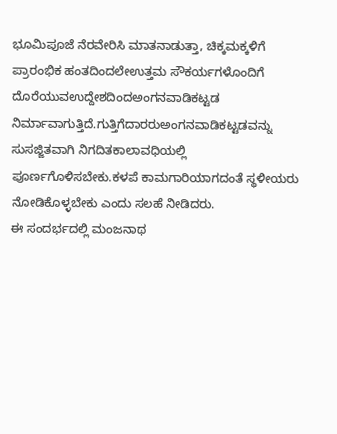ಭೂಮಿಪೂಜೆ ನೆರವೇರಿಸಿ ಮಾತನಾಡುತ್ತಾ, ಚಿಕ್ಕಮಕ್ಕಳಿಗೆ ಪ್ರಾರಂಭಿಕ ಹಂತದಿಂದಲೇಉತ್ತಮ ಸೌಕರ್ಯಗಳೊಂದಿಗೆ ದೊರೆಯುವಉದ್ದೇಶದಿಂದಅಂಗನವಾಡಿಕಟ್ಟಡ ನಿರ್ಮಾವಾಗುತ್ತಿದೆ.ಗುತ್ತಿಗೆದಾರರುಅಂಗನವಾಡಿಕಟ್ಟಡವನ್ನು ಸುಸಜ್ಜಿತವಾಗಿ ನಿಗದಿತಕಾಲಾವಧಿಯಲ್ಲಿ ಪೂರ್ಣಗೊಳಿಸಬೇಕು.ಕಳಪೆ ಕಾಮಗಾರಿಯಾಗದಂತೆ ಸ್ಥಳೀಯರು ನೋಡಿಕೊಳ್ಳಬೇಕು ಎಂದು ಸಲಹೆ ನೀಡಿದರು.
ಈ ಸಂದರ್ಭದಲ್ಲಿ ಮಂಜನಾಥ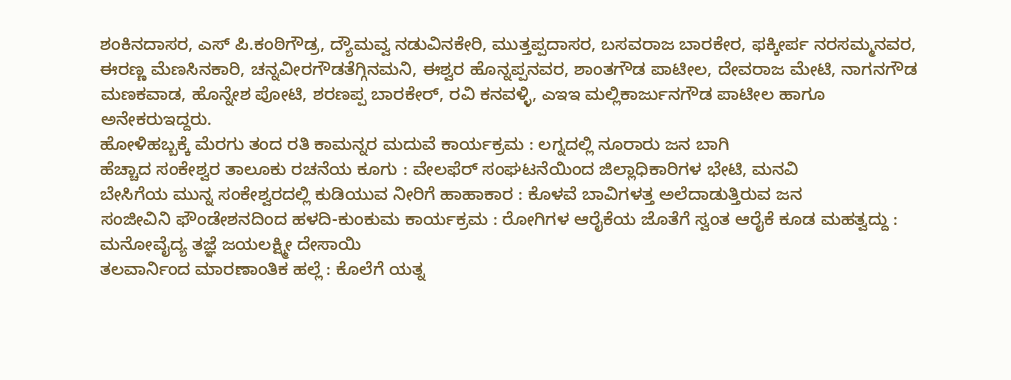ಶಂಕಿನದಾಸರ, ಎಸ್ ಪಿ.ಕಂಠಿಗೌಡ್ರ, ದ್ಯೌಮವ್ವ ನಡುವಿನಕೇರಿ, ಮುತ್ತಪ್ಪದಾಸರ, ಬಸವರಾಜ ಬಾರಕೇರ, ಫಕ್ಕೀರ್ಪ ನರಸಮ್ಮನವರ, ಈರಣ್ಣ ಮೆಣಸಿನಕಾರಿ, ಚನ್ನವೀರಗೌಡತೆಗ್ಗಿನಮನಿ, ಈಶ್ವರ ಹೊನ್ನಪ್ಪನವರ, ಶಾಂತಗೌಡ ಪಾಟೀಲ, ದೇವರಾಜ ಮೇಟಿ, ನಾಗನಗೌಡ ಮಣಕವಾಡ, ಹೊನ್ನೇಶ ಪೋಟಿ, ಶರಣಪ್ಪ ಬಾರಕೇರ್, ರವಿ ಕನವಳ್ಳಿ, ಎಇಇ ಮಲ್ಲಿಕಾರ್ಜುನಗೌಡ ಪಾಟೀಲ ಹಾಗೂ ಅನೇಕರುಇದ್ದರು.
ಹೋಳಿಹಬ್ಬಕ್ಕೆ ಮೆರಗು ತಂದ ರತಿ ಕಾಮನ್ನರ ಮದುವೆ ಕಾರ್ಯಕ್ರಮ : ಲಗ್ನದಲ್ಲಿ ನೂರಾರು ಜನ ಬಾಗಿ
ಹೆಚ್ಚಾದ ಸಂಕೇಶ್ವರ ತಾಲೂಕು ರಚನೆಯ ಕೂಗು : ವೇಲಫೆರ್ ಸಂಘಟನೆಯಿಂದ ಜಿಲ್ಲಾಧಿಕಾರಿಗಳ ಭೇಟಿ, ಮನವಿ
ಬೇಸಿಗೆಯ ಮುನ್ನ ಸಂಕೇಶ್ವರದಲ್ಲಿ ಕುಡಿಯುವ ನೀರಿಗೆ ಹಾಹಾಕಾರ : ಕೊಳವೆ ಬಾವಿಗಳತ್ತ ಅಲೆದಾಡುತ್ತಿರುವ ಜನ
ಸಂಜೀವಿನಿ ಫೌಂಡೇಶನದಿಂದ ಹಳದಿ-ಕುಂಕುಮ ಕಾರ್ಯಕ್ರಮ : ರೋಗಿಗಳ ಆರೈಕೆಯ ಜೊತೆಗೆ ಸ್ವಂತ ಆರೈಕೆ ಕೂಡ ಮಹತ್ವದ್ದು : ಮನೋವೈದ್ಯ ತಜ್ಞೆ ಜಯಲಕ್ಷ್ಮೀ ದೇಸಾಯಿ
ತಲವಾರ್ನಿಂದ ಮಾರಣಾಂತಿಕ ಹಲ್ಲೆ : ಕೊಲೆಗೆ ಯತ್ನ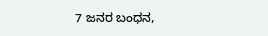7 ಜನರ ಬಂಧನ,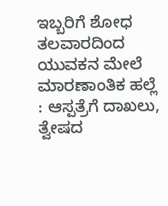ಇಬ್ಬರಿಗೆ ಶೋಧ
ತಲವಾರದಿಂದ ಯುವಕನ ಮೇಲೆ ಮಾರಣಾಂತಿಕ ಹಲ್ಲೆ : ಆಸ್ಪತ್ರೆಗೆ ದಾಖಲು, ತ್ವೇಷದ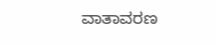ವಾತಾವರಣ